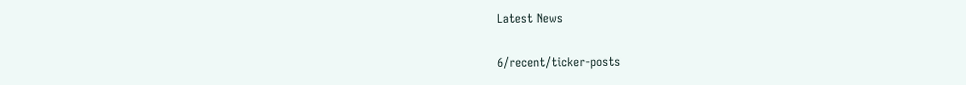Latest News

6/recent/ticker-posts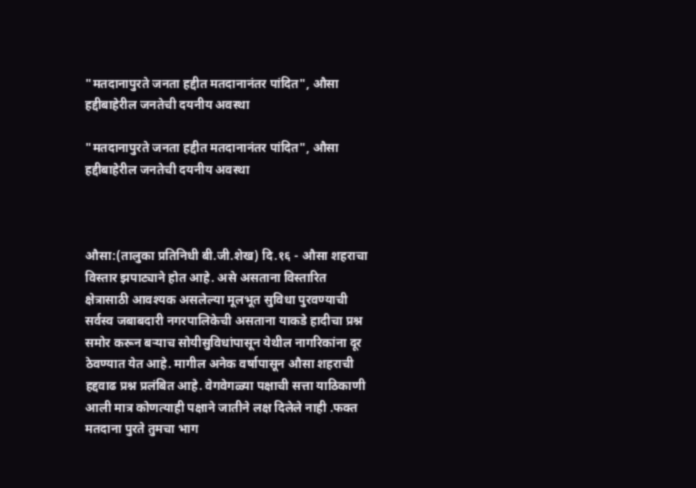"मतदानापुरते जनता हद्दीत मतदानानंतर पांदित", औसा हद्दीबाहेरील जनतेची दयनीय अवस्था

"मतदानापुरते जनता हद्दीत मतदानानंतर पांदित", औसा हद्दीबाहेरील जनतेची दयनीय अवस्था



औसा:(तालुका प्रतिनिधी बी.जी.शेख) दि.१६ - औसा शहराचा विस्तार झपाट्याने होत आहे. असे असताना विस्तारित क्षेत्रासाठी आवश्यक असलेल्या मूलभूत सुविधा पुरवण्याची सर्वस्व जबाबदारी नगरपालिकेची असताना याकडे हादीचा प्रश्न समोर करून बऱ्याच सोयीसुविधांपासून येथील नागरिकांना दूर ठेवण्यात येत आहे. मागील अनेक वर्षापासून औसा शहराची हद्दवाढ प्रश्न प्रलंबित आहे. वेगवेगळ्या पक्षाची सत्ता याठिकाणी आली मात्र कोणत्याही पक्षाने जातीने लक्ष दिलेले नाही .फक्त मतदाना पुरते तुमचा भाग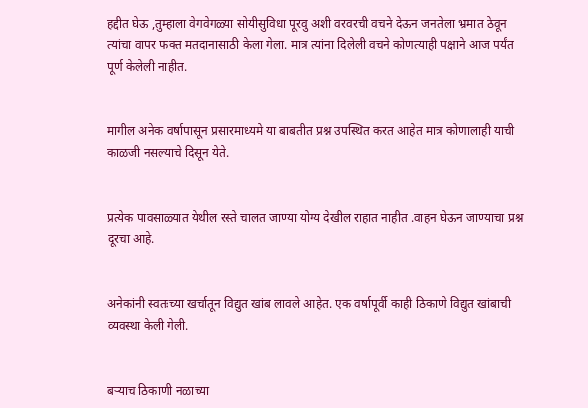हद्दीत घेऊ ,तुम्हाला वेगवेगळ्या सोयीसुविधा पूरवु अशी वरवरची वचने देऊन जनतेला भ्रमात ठेवून त्यांचा वापर फक्त मतदानासाठी केला गेला. मात्र त्यांना दिलेली वचने कोणत्याही पक्षाने आज पर्यंत पूर्ण केलेली नाहीत.


मागील अनेक वर्षापासून प्रसारमाध्यमे या बाबतीत प्रश्न उपस्थित करत आहेत मात्र कोणालाही याची काळजी नसल्याचे दिसून येते.


प्रत्येक पावसाळ्यात येथील रस्ते चालत जाण्या योग्य देखील राहात नाहीत .वाहन घेऊन जाण्याचा प्रश्न दूरचा आहे.


अनेकांनी स्वतःच्या खर्चातून विद्युत खांब लावले आहेत. एक वर्षापूर्वी काही ठिकाणे विद्युत खांबाची व्यवस्था केली गेली.


बऱ्याच ठिकाणी नळाच्या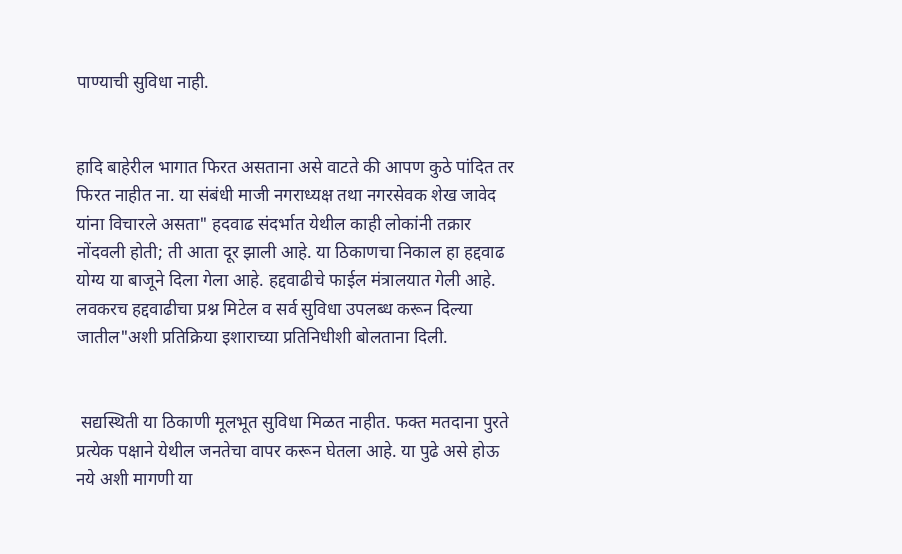पाण्याची सुविधा नाही.


हादि बाहेरील भागात फिरत असताना असे वाटते की आपण कुठे पांदित तर फिरत नाहीत ना. या संबंधी माजी नगराध्यक्ष तथा नगरसेवक शेख जावेद यांना विचारले असता" हदवाढ संदर्भात येथील काही लोकांनी तक्रार नोंदवली होती; ती आता दूर झाली आहे. या ठिकाणचा निकाल हा हद्दवाढ योग्य या बाजूने दिला गेला आहे. हद्दवाढीचे फाईल मंत्रालयात गेली आहे. लवकरच हद्दवाढीचा प्रश्न मिटेल व सर्व सुविधा उपलब्ध करून दिल्या जातील"अशी प्रतिक्रिया इशाराच्या प्रतिनिधीशी बोलताना दिली.


 सद्यस्थिती या ठिकाणी मूलभूत सुविधा मिळत नाहीत. फक्त मतदाना पुरते प्रत्येक पक्षाने येथील जनतेचा वापर करून घेतला आहे. या पुढे असे होऊ नये अशी मागणी या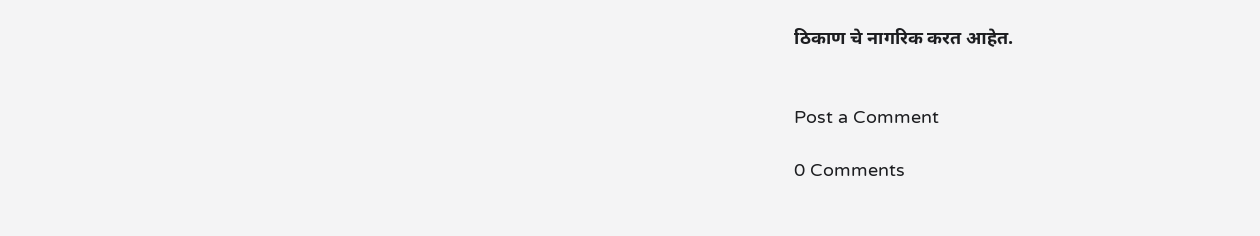ठिकाण चे नागरिक करत आहेत.


Post a Comment

0 Comments